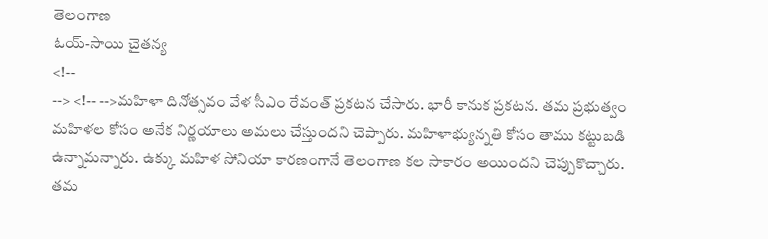తెలంగాణ
ఓయ్-సాయి చైతన్య
<!--
--> <!-- -->మహిళా దినోత్సవం వేళ సీఎం రేవంత్ ప్రకటన చేసారు. భారీ కానుక ప్రకటన. తమ ప్రభుత్వం మహిళల కోసం అనేక నిర్ణయాలు అమలు చేస్తుందని చెప్పారు. మహిళాభ్యున్నతి కోసం తాము కట్టుబడి ఉన్నామన్నారు. ఉక్కు మహిళ సోనియా కారణంగానే తెలంగాణ కల సాకారం అయిందని చెప్పుకొచ్చారు. తమ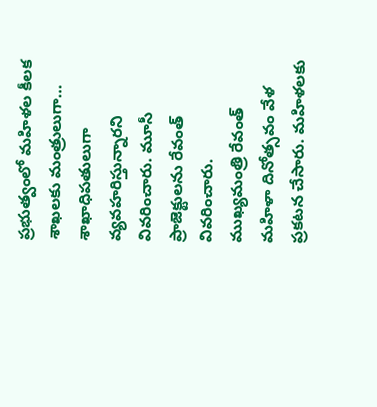ప్రభుత్వంలో మహిళల కీలక శాఖలకు మంత్రులుగా… శాఖాధిపతులుగా వ్యవహరిస్తున్నారని వివరించారు. మూసీ ప్రాజెక్టులను రేవంత్ వివరించారు.
ముఖ్యమంత్రి రేవంత్ మహిళా దినోత్సవం వేళ ప్రకటన చేసారు. మహిళలకు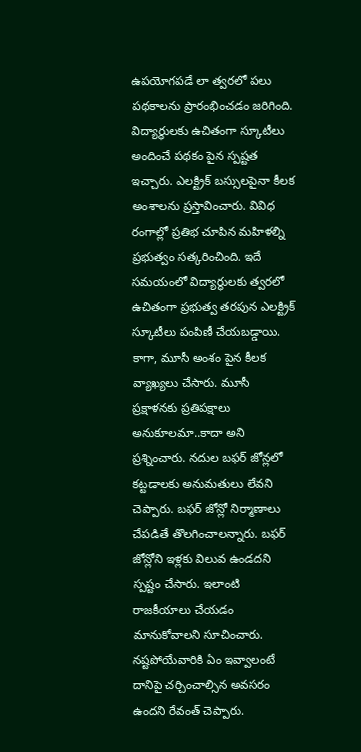ఉపయోగపడే లా త్వరలో పలు పథకాలను ప్రారంభించడం జరిగింది. విద్యార్థులకు ఉచితంగా స్కూటీలు అందించే పథకం పైన స్పష్టత ఇచ్చారు. ఎలక్ట్రిక్ బస్సులపైనా కీలక అంశాలను ప్రస్తావించారు. వివిధ రంగాల్లో ప్రతిభ చూపిన మహిళల్ని ప్రభుత్వం సత్కరించింది. ఇదే సమయంలో విద్యార్థులకు త్వరలో ఉచితంగా ప్రభుత్వ తరపున ఎలక్ట్రిక్ స్కూటీలు పంపిణీ చేయబడ్డాయి. కాగా, మూసీ అంశం పైన కీలక వ్యాఖ్యలు చేసారు. మూసీ ప్రక్షాళనకు ప్రతిపక్షాలు అనుకూలమా..కాదా అని ప్రశ్నించారు. నదుల బఫర్ జోన్లలో కట్టడాలకు అనుమతులు లేవని చెప్పారు. బఫర్ జోన్లో నిర్మాణాలు చేపడితే తొలగించాలన్నారు. బఫర్ జోన్లోని ఇళ్లకు విలువ ఉండదని స్పష్టం చేసారు. ఇలాంటి రాజకీయాలు చేయడం మానుకోవాలని సూచించారు. నష్టపోయేవారికి ఏం ఇవ్వాలంటే దానిపై చర్చించాల్సిన అవసరం ఉందని రేవంత్ చెప్పారు.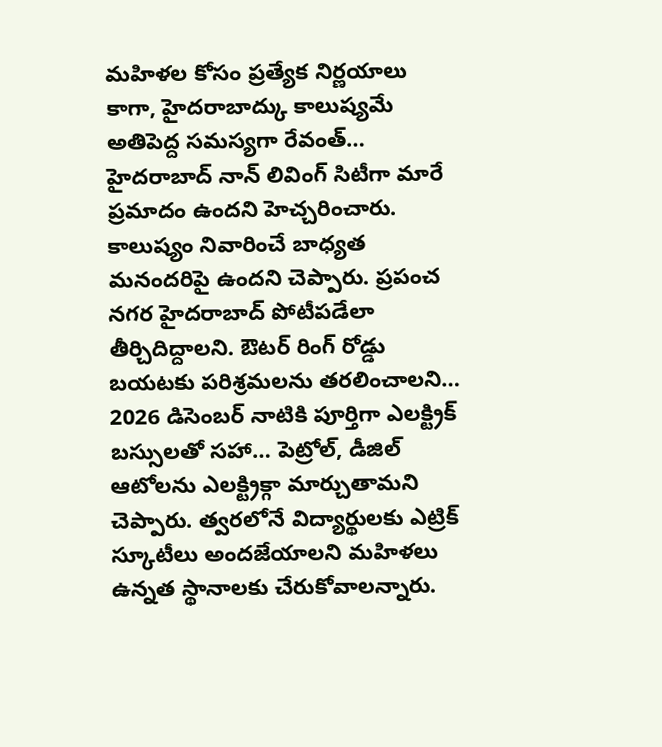మహిళల కోసం ప్రత్యేక నిర్ణయాలు
కాగా, హైదరాబాద్కు కాలుష్యమే అతిపెద్ద సమస్యగా రేవంత్… హైదరాబాద్ నాన్ లివింగ్ సిటీగా మారే ప్రమాదం ఉందని హెచ్చరించారు. కాలుష్యం నివారించే బాధ్యత మనందరిపై ఉందని చెప్పారు. ప్రపంచ నగర హైదరాబాద్ పోటీపడేలా తీర్చిదిద్దాలని. ఔటర్ రింగ్ రోడ్డు బయటకు పరిశ్రమలను తరలించాలని… 2026 డిసెంబర్ నాటికి పూర్తిగా ఎలక్ట్రిక్ బస్సులతో సహా… పెట్రోల్, డీజిల్ ఆటోలను ఎలక్ట్రిక్గా మార్చుతామని చెప్పారు. త్వరలోనే విద్యార్థులకు ఎట్రిక్ స్కూటీలు అందజేయాలని మహిళలు ఉన్నత స్థానాలకు చేరుకోవాలన్నారు.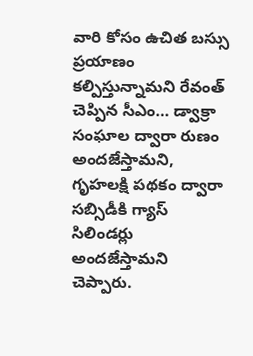వారి కోసం ఉచిత బస్సు ప్రయాణం కల్పిస్తున్నామని రేవంత్ చెప్పిన సీఎం… డ్వాక్రా సంఘాల ద్వారా రుణం అందజేస్తామని, గృహలక్షి పథకం ద్వారా సబ్సిడీకి గ్యాస్ సిలిండర్లు అందజేస్తామని చెప్పారు.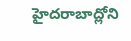హైదరాబాద్లోని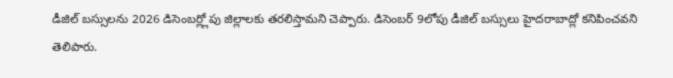డీజిల్ బస్సులను 2026 డిసెంబర్ల్లోపు జిల్లాలకు తరలిస్తామని చెప్పారు. డిసెంబర్ 9లోపు డీజిల్ బస్సులు హైదరాబాద్లో కనిపించవని తెలిపారు.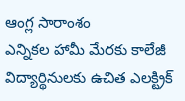ఆంగ్ల సారాంశం
ఎన్నికల హామీ మేరకు కాలేజీ విద్యార్థినులకు ఉచిత ఎలక్ట్రిక్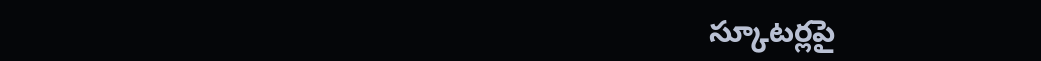స్కూటర్లపై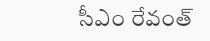సీఎం రేవంత్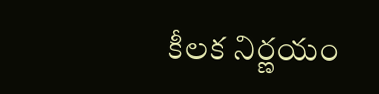కీలక నిర్ణయం